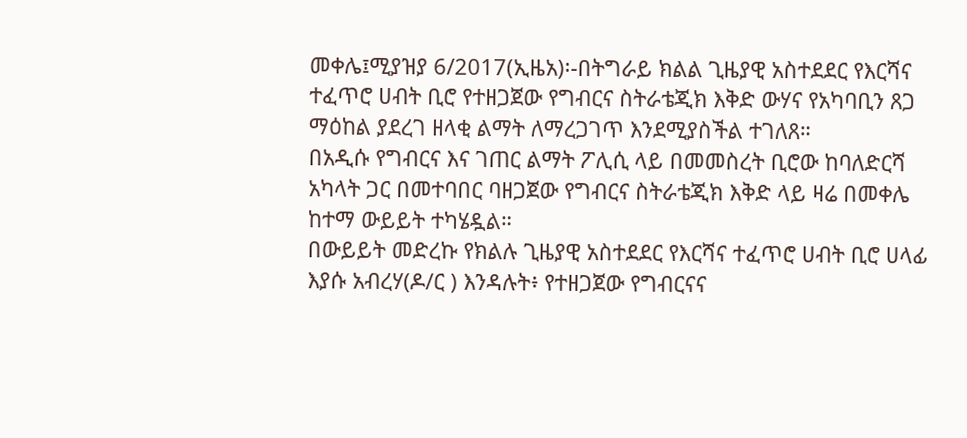መቀሌ፤ሚያዝያ 6/2017(ኢዜአ)፡-በትግራይ ክልል ጊዜያዊ አስተደደር የእርሻና ተፈጥሮ ሀብት ቢሮ የተዘጋጀው የግብርና ስትራቴጂክ እቅድ ውሃና የአካባቢን ጸጋ ማዕከል ያደረገ ዘላቂ ልማት ለማረጋገጥ እንደሚያስችል ተገለጸ።
በአዲሱ የግብርና እና ገጠር ልማት ፖሊሲ ላይ በመመስረት ቢሮው ከባለድርሻ አካላት ጋር በመተባበር ባዘጋጀው የግብርና ስትራቴጂክ እቅድ ላይ ዛሬ በመቀሌ ከተማ ውይይት ተካሄዷል።
በውይይት መድረኩ የክልሉ ጊዜያዊ አስተደደር የእርሻና ተፈጥሮ ሀብት ቢሮ ሀላፊ እያሱ አብረሃ(ዶ/ር ) እንዳሉት፥ የተዘጋጀው የግብርናና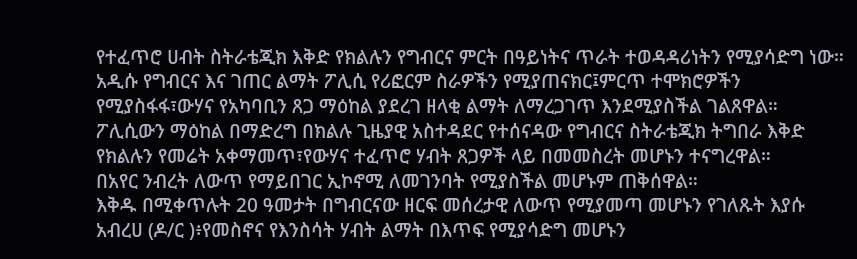የተፈጥሮ ሀብት ስትራቴጂክ እቅድ የክልሉን የግብርና ምርት በዓይነትና ጥራት ተወዳዳሪነትን የሚያሳድግ ነው።
አዲሱ የግብርና እና ገጠር ልማት ፖሊሲ የሪፎርም ስራዎችን የሚያጠናክር፤ምርጥ ተሞክሮዎችን የሚያስፋፋ፣ውሃና የአካባቢን ጸጋ ማዕከል ያደረገ ዘላቂ ልማት ለማረጋገጥ እንደሚያስችል ገልጸዋል።
ፖሊሲውን ማዕከል በማድረግ በክልሉ ጊዜያዊ አስተዳደር የተሰናዳው የግብርና ስትራቴጂክ ትግበራ እቅድ የክልሉን የመሬት አቀማመጥ፣የውሃና ተፈጥሮ ሃብት ጸጋዎች ላይ በመመስረት መሆኑን ተናግረዋል።
በአየር ንብረት ለውጥ የማይበገር ኢኮኖሚ ለመገንባት የሚያስችል መሆኑም ጠቅሰዋል።
እቅዱ በሚቀጥሉት 20 ዓመታት በግብርናው ዘርፍ መሰረታዊ ለውጥ የሚያመጣ መሆኑን የገለጹት እያሱ አብረሀ (ዶ/ር )፥የመስኖና የእንስሳት ሃብት ልማት በእጥፍ የሚያሳድግ መሆኑን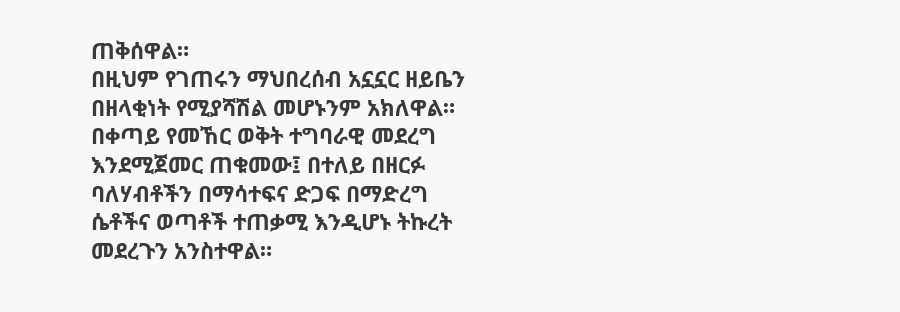ጠቅሰዋል።
በዚህም የገጠሩን ማህበረሰብ አኗኗር ዘይቤን በዘላቂነት የሚያሻሽል መሆኑንም አክለዋል።
በቀጣይ የመኸር ወቅት ተግባራዊ መደረግ እንደሚጀመር ጠቁመው፤ በተለይ በዘርፉ ባለሃብቶችን በማሳተፍና ድጋፍ በማድረግ ሴቶችና ወጣቶች ተጠቃሚ እንዲሆኑ ትኩረት መደረጉን አንስተዋል።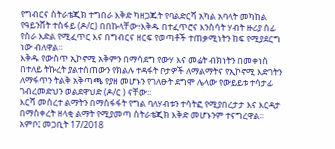የግብርና ስትራቴጂክ ተግበራ እቅድ ካዘጋጁት የባልድርሻ አካል አባላት መካከል የዓይንሸት ተስፋይ (ዶ/ር) በበኩላቸው፥እቅዱ በተፈጥሮና እንስሳት ሃብት ዙሪያ ሰፊ የስራ እድል የሚፈጥር እና በግብርና ዘርፍ የወጣቶች ተጠቃሚነትን ከፍ የሚያደርግ ነው ብለዋል።
እቅዱ የውስጥ ኢኮኖሚ አቅምን በማሳደግ የውሃ እና መሬት ብክነትን በመቀነስ በተለይ ትኩረት ያልተሰጠውን የክልሉ ተዳፋት ቦታዎች ለማልማትና የኢኮኖሚ እድገትን ለማፋጥን ትልቅ አቅጣጫ የያዘ መሆኑን የገለፁት ደግሞ ሌላው የውይይቱ ተሳታፊ ገብረመድህን ወልደዋህድ (ዶ/ር ) ናቸው፡፡
እርሻ መሰረተ ልማትን በማስፋፋት የግል ባለሃብቱን ተሳትፎ የሚያበረታታ እና እርዳታ በማስቀረት ዘላቂ ልማት የሚያመጣ ስትራቴጂክ እቅድ መሆኑንም ተናግረዋል፡፡
አምቦ፤ መጋቢት 17/2018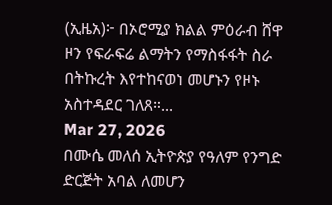(ኢዜአ)፦ በኦሮሚያ ክልል ምዕራብ ሸዋ ዞን የፍራፍሬ ልማትን የማስፋፋት ስራ በትኩረት እየተከናወነ መሆኑን የዞኑ አስተዳደር ገለጸ።...
Mar 27, 2026
በሙሴ መለሰ ኢትዮጵያ የዓለም የንግድ ድርጅት አባል ለመሆን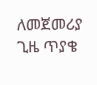ለመጀመሪያ ጊዜ ጥያቄ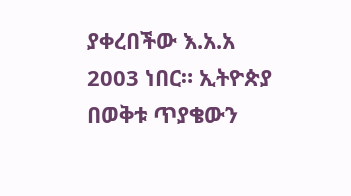ያቀረበችው እ.አ.አ 2003 ነበር። ኢትዮጵያ በወቅቱ ጥያቄውን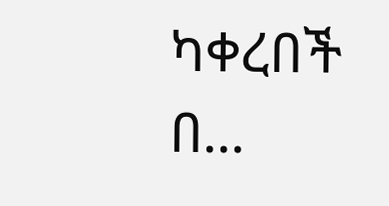ካቀረበች በ...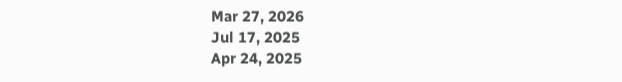Mar 27, 2026
Jul 17, 2025
Apr 24, 2025